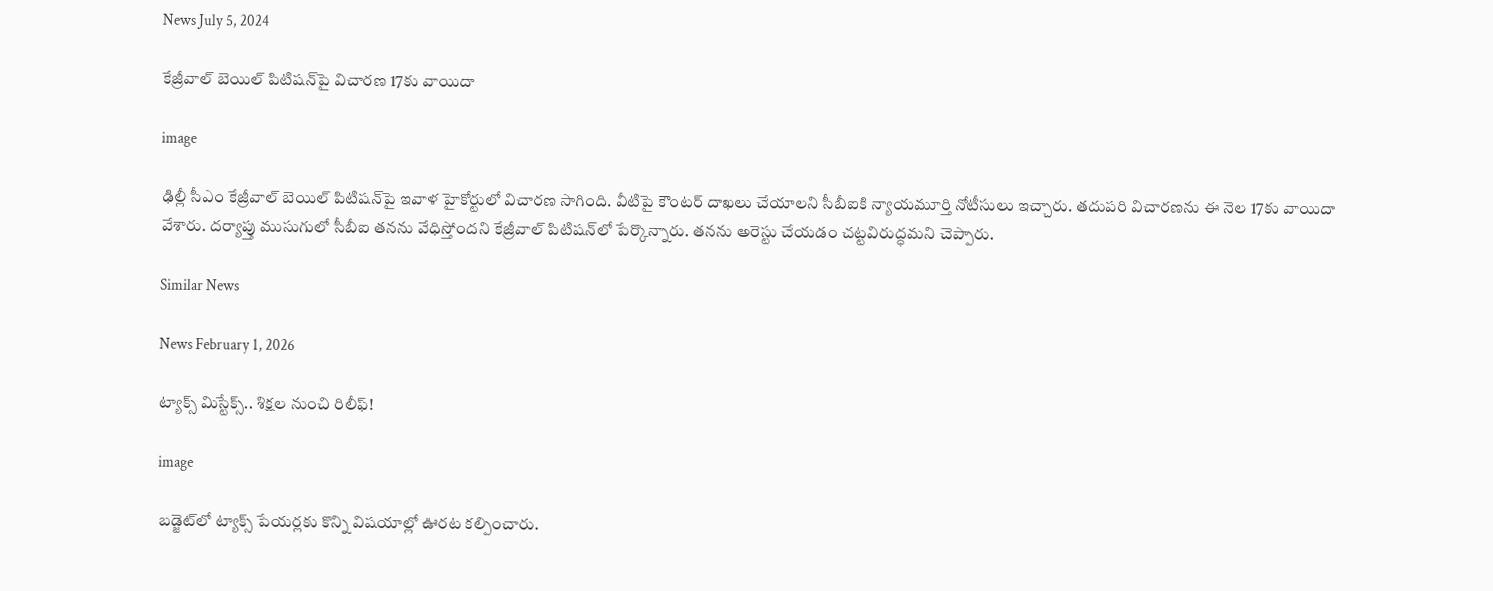News July 5, 2024

కేజ్రీవాల్ బెయిల్ పిటిషన్‌పై విచారణ 17కు వాయిదా

image

ఢిల్లీ సీఎం కేజ్రీవాల్ బెయిల్ పిటిషన్‌పై ఇవాళ హైకోర్టులో విచారణ సాగింది. వీటిపై కౌంటర్ దాఖలు చేయాలని సీబీఐకి న్యాయమూర్తి నోటీసులు ఇచ్చారు. తదుపరి విచారణను ఈ నెల 17కు వాయిదా వేశారు. దర్యాప్తు ముసుగులో సీబీఐ తనను వేధిస్తోందని కేజ్రీవాల్ పిటిషన్‌లో పేర్కొన్నారు. తనను అరెస్టు చేయడం చట్టవిరుద్ధమని చెప్పారు.

Similar News

News February 1, 2026

ట్యాక్స్ మిస్టేక్స్.. శిక్షల నుంచి రిలీఫ్!

image

బడ్జెట్‌లో ట్యాక్స్ పేయర్లకు కొన్ని విషయాల్లో ఊరట కల్పించారు.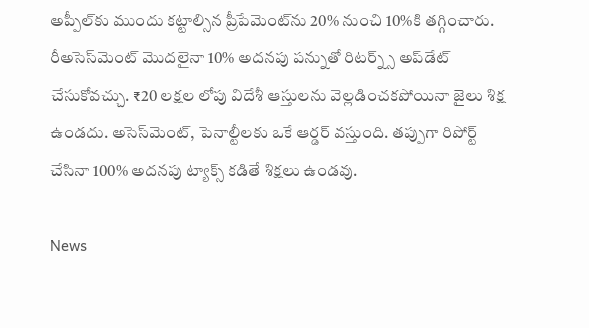అప్పీల్‌కు ముందు కట్టాల్సిన ప్రీపేమెంట్‌ను 20% నుంచి 10%కి తగ్గించారు. రీఅసెస్‌మెంట్ మొదలైనా 10% అదనపు పన్నుతో రిటర్న్స్ అప్‌డేట్ చేసుకోవచ్చు. ₹20 లక్షల లోపు విదేశీ ఆస్తులను వెల్లడించకపోయినా జైలు శిక్ష ఉండదు. అసెస్‌మెంట్, పెనాల్టీలకు ఒకే ఆర్డర్ వస్తుంది. తప్పుగా రిపోర్ట్ చేసినా 100% అదనపు ట్యాక్స్ కడితే శిక్షలు ఉండవు.

News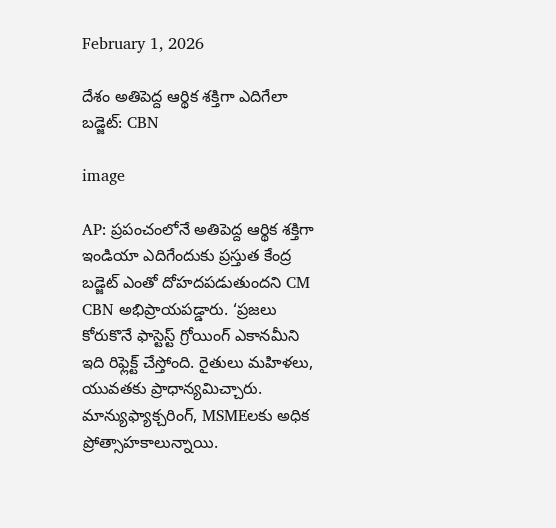February 1, 2026

దేశం అతిపెద్ద ఆర్థిక శక్తిగా ఎదిగేలా బడ్జెట్: CBN

image

AP: ప్రపంచంలోనే అతిపెద్ద ఆర్థిక శక్తిగా ఇండియా ఎదిగేందుకు ప్రస్తుత కేంద్ర బడ్జెట్ ఎంతో దోహదపడుతుందని CM CBN అభిప్రాయపడ్డారు. ‘ప్రజలు కోరుకొనే ఫాస్టెస్ట్ గ్రోయింగ్ ఎకానమీని ఇది రిఫ్లెక్ట్ చేస్తోంది. రైతులు మహిళలు, యువతకు ప్రాధాన్యమిచ్చారు. మాన్యుఫ్యాక్చరింగ్, MSMEలకు అధిక ప్రోత్సాహకాలున్నాయి.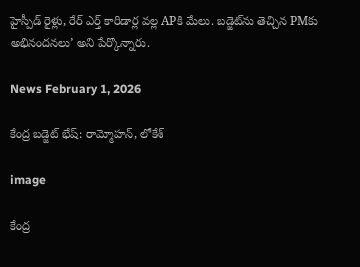హైస్పీడ్ రైళ్లు, రేర్ ఎర్త్ కారిడార్ల వల్ల APకి మేలు. బడ్జెట్‌ను తెచ్చిన PMకు అభినందనలు’ అని పేర్కొన్నారు.

News February 1, 2026

కేంద్ర బడ్జెట్ భేష్: రామ్మోహన్, లోకేశ్

image

కేంద్ర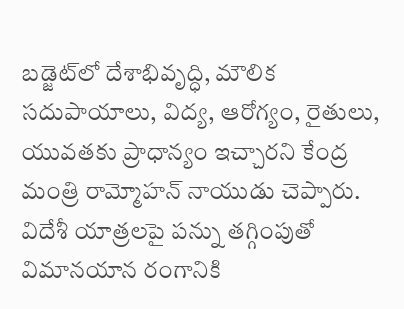బడ్జెట్‌లో దేశాభివృద్ధి, మౌలిక సదుపాయాలు, విద్య, ఆరోగ్యం, రైతులు, యువతకు ప్రాధాన్యం ఇచ్చారని కేంద్ర మంత్రి రామ్మోహన్ నాయుడు చెప్పారు. విదేశీ యాత్రలపై పన్ను తగ్గింపుతో విమానయాన రంగానికి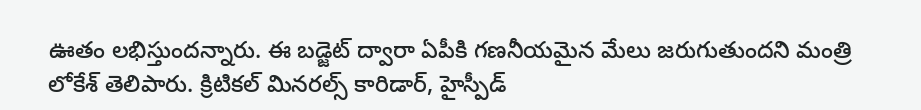ఊతం లభిస్తుందన్నారు. ఈ బడ్జెట్ ద్వారా ఏపీకి గణనీయమైన మేలు జరుగుతుందని మంత్రి లోకేశ్ తెలిపారు. క్రిటికల్ మినరల్స్ కారిడార్, హైస్పీడ్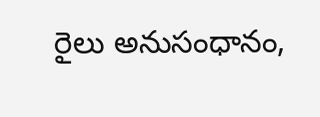రైలు అనుసంధానం,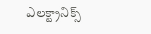ఎలక్ట్రానిక్స్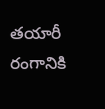తయారీ రంగానికి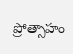ప్రోత్సాహం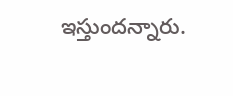ఇస్తుందన్నారు.